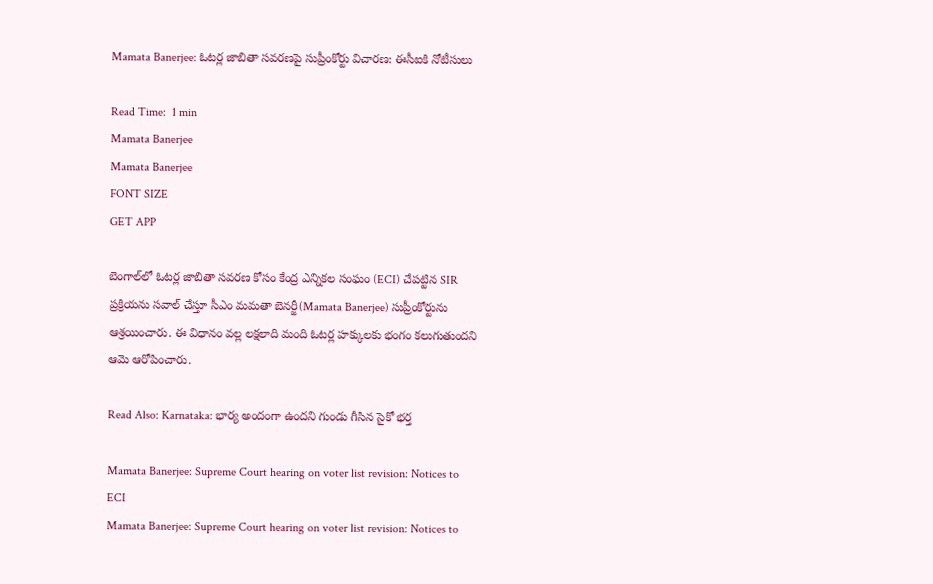Mamata Banerjee: ఓటర్ల జాబితా సవరణపై సుప్రీంకోర్టు విచారణ: ఈసీఐకి నోటీసులు

Read Time:  1 min
Mamata Banerjee
Mamata Banerjee
FONT SIZE
GET APP

బెంగాల్‌లో ఓటర్ల జాబితా సవరణ కోసం కేంద్ర ఎన్నికల సంఘం (ECI) చేపట్టిన SIR ప్రక్రియను సవాల్ చేస్తూ సీఎం మమతా బెనర్జీ(Mamata Banerjee) సుప్రీంకోర్టును ఆశ్రయించారు. ఈ విధానం వల్ల లక్షలాది మంది ఓటర్ల హక్కులకు భంగం కలుగుతుందని ఆమె ఆరోపించారు.

Read Also: Karnataka: భార్య అందంగా ఉందని గుండు గీసిన సైకో భర్త

Mamata Banerjee: Supreme Court hearing on voter list revision: Notices to ECI
Mamata Banerjee: Supreme Court hearing on voter list revision: Notices to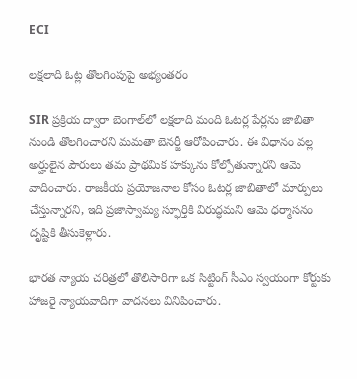ECI

లక్షలాది ఓట్ల తొలగింపుపై అభ్యంతరం

SIR ప్రక్రియ ద్వారా బెంగాల్‌లో లక్షలాది మంది ఓటర్ల పేర్లను జాబితా నుండి తొలగించారని మమతా బెనర్జీ ఆరోపించారు. ఈ విధానం వల్ల అర్హులైన పౌరులు తమ ప్రాథమిక హక్కును కోల్పోతున్నారని ఆమె వాదించారు. రాజకీయ ప్రయోజనాల కోసం ఓటర్ల జాబితాలో మార్పులు చేస్తున్నారని, ఇది ప్రజాస్వామ్య స్ఫూర్తికి విరుద్ధమని ఆమె ధర్మాసనం దృష్టికి తీసుకెళ్లారు.

భారత న్యాయ చరిత్రలో తొలిసారిగా ఒక సిట్టింగ్ సీఎం స్వయంగా కోర్టుకు హాజరై న్యాయవాదిగా వాదనలు వినిపించారు.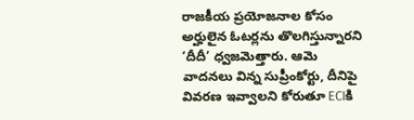రాజకీయ ప్రయోజనాల కోసం అర్హులైన ఓటర్లను తొలగిస్తున్నారని ‘దీదీ’ ధ్వజమెత్తారు. ఆమె వాదనలు విన్న సుప్రీంకోర్టు, దీనిపై వివరణ ఇవ్వాలని కోరుతూ ECIకి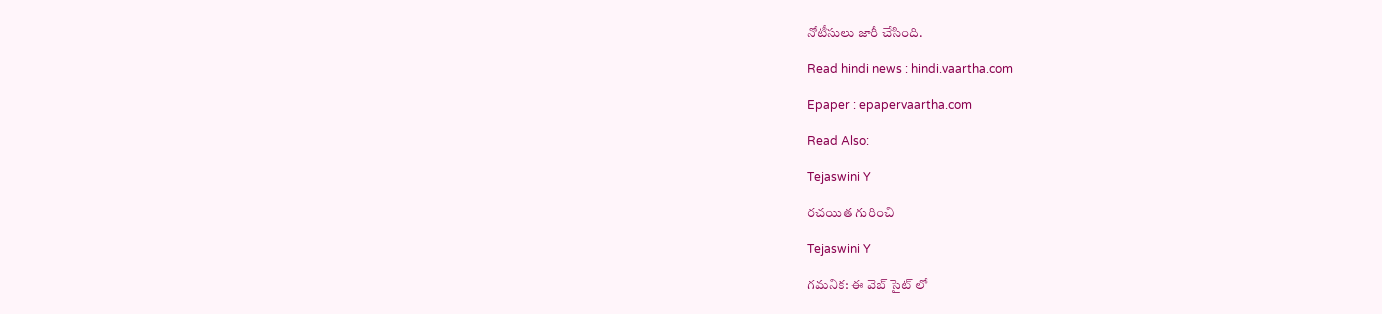నోటీసులు జారీ చేసింది.

Read hindi news : hindi.vaartha.com

Epaper : epapervaartha.com

Read Also:

Tejaswini Y

రచయిత గురించి

Tejaswini Y

గమనిక: ఈ వెబ్ సైట్ లో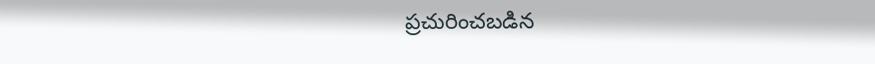ప్రచురించబడిన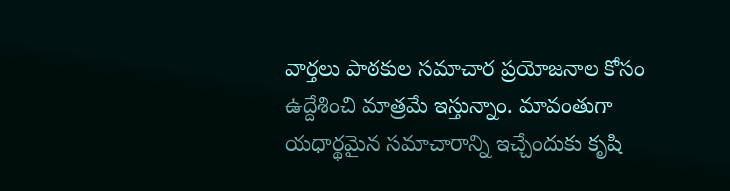వార్తలు పాఠకుల సమాచార ప్రయోజనాల కోసం ఉద్దేశించి మాత్రమే ఇస్తున్నాం. మావంతుగా యధార్థమైన సమాచారాన్ని ఇచ్చేందుకు కృషి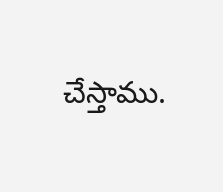చేస్తాము.